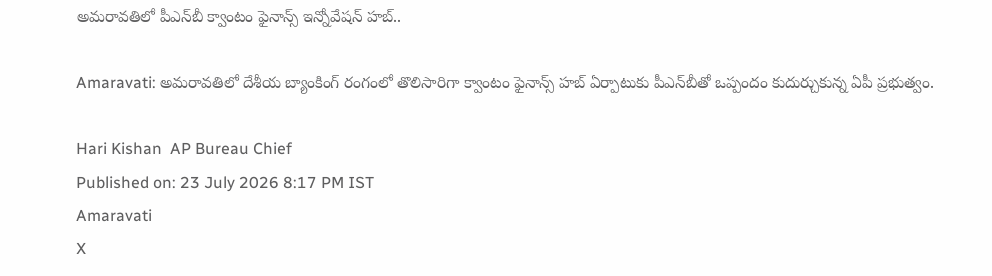అమరావతిలో పీఎన్‌బీ క్వాంటం ఫైనాన్స్ ఇన్నోవేషన్ హబ్..

Amaravati: అమరావతిలో దేశీయ బ్యాంకింగ్ రంగంలో తొలిసారిగా క్వాంటం ఫైనాన్స్ హబ్ ఏర్పాటుకు పీఎన్‌బీతో ఒప్పందం కుదుర్చుకున్న ఏపీ ప్రభుత్వం.

Hari Kishan  AP Bureau Chief
Published on: 23 July 2026 8:17 PM IST
Amaravati
X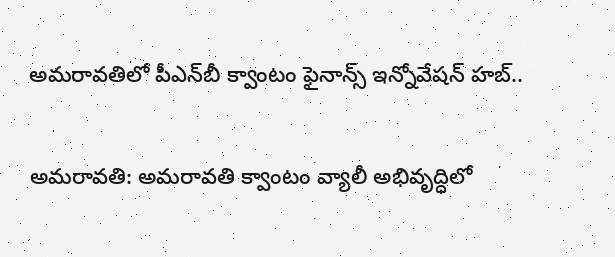అమరావతిలో పీఎన్‌బీ క్వాంటం ఫైనాన్స్ ఇన్నోవేషన్ హబ్..

అమరావతి: అమరావతి క్వాంటం వ్యాలీ అభివృద్ధిలో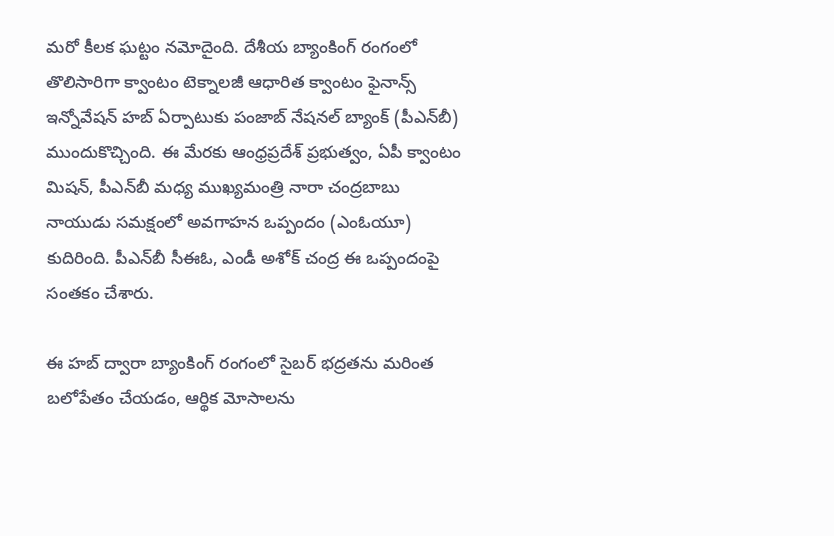మరో కీలక ఘట్టం నమోదైంది. దేశీయ బ్యాంకింగ్ రంగంలో తొలిసారిగా క్వాంటం టెక్నాలజీ ఆధారిత క్వాంటం ఫైనాన్స్ ఇన్నోవేషన్ హబ్ ఏర్పాటుకు పంజాబ్ నేషనల్ బ్యాంక్ (పీఎన్‌బీ) ముందుకొచ్చింది. ఈ మేరకు ఆంధ్రప్రదేశ్ ప్రభుత్వం, ఏపీ క్వాంటం మిషన్, పీఎన్‌బీ మధ్య ముఖ్యమంత్రి నారా చంద్రబాబు నాయుడు సమక్షంలో అవగాహన ఒప్పందం (ఎంఓయూ) కుదిరింది. పీఎన్‌బీ సీఈఓ, ఎండీ అశోక్ చంద్ర ఈ ఒప్పందంపై సంతకం చేశారు.

ఈ హబ్ ద్వారా బ్యాంకింగ్ రంగంలో సైబర్ భద్రతను మరింత బలోపేతం చేయడం, ఆర్థిక మోసాలను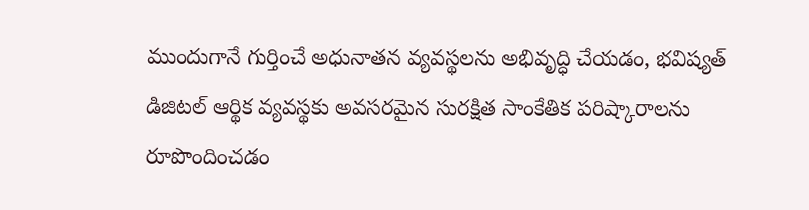ముందుగానే గుర్తించే అధునాతన వ్యవస్థలను అభివృద్ధి చేయడం, భవిష్యత్ డిజిటల్ ఆర్థిక వ్యవస్థకు అవసరమైన సురక్షిత సాంకేతిక పరిష్కారాలను రూపొందించడం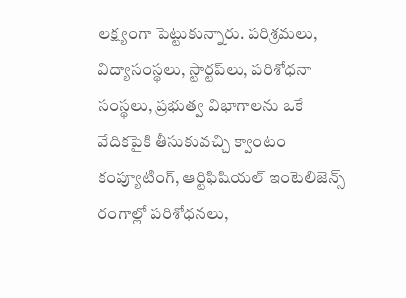లక్ష్యంగా పెట్టుకున్నారు. పరిశ్రమలు, విద్యాసంస్థలు, స్టార్టప్‌లు, పరిశోధనా సంస్థలు, ప్రభుత్వ విభాగాలను ఒకే వేదికపైకి తీసుకువచ్చి క్వాంటం కంప్యూటింగ్, ఆర్టిఫిషియల్ ఇంటెలిజెన్స్ రంగాల్లో పరిశోధనలు,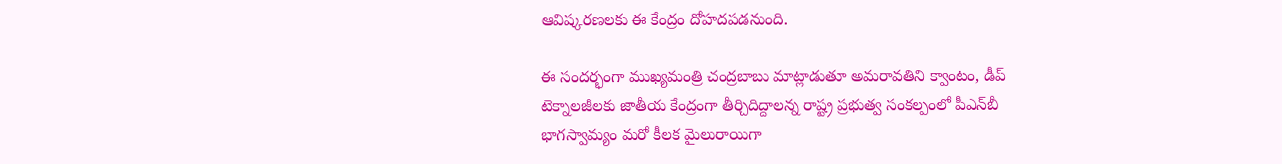ఆవిష్కరణలకు ఈ కేంద్రం దోహదపడనుంది.

ఈ సందర్భంగా ముఖ్యమంత్రి చంద్రబాబు మాట్లాడుతూ అమరావతిని క్వాంటం, డీప్ టెక్నాలజీలకు జాతీయ కేంద్రంగా తీర్చిదిద్దాలన్న రాష్ట్ర ప్రభుత్వ సంకల్పంలో పీఎన్‌బీ భాగస్వామ్యం మరో కీలక మైలురాయిగా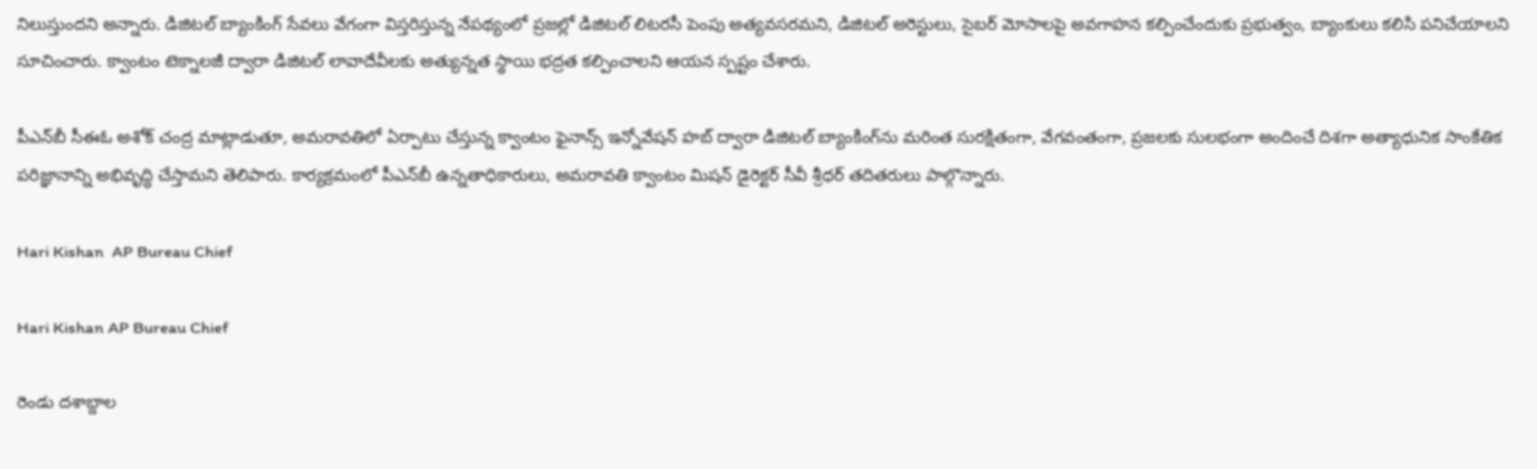నిలుస్తుందని అన్నారు. డిజిటల్ బ్యాంకింగ్ సేవలు వేగంగా విస్తరిస్తున్న నేపథ్యంలో ప్రజల్లో డిజిటల్ లిటరసీ పెంపు అత్యవసరమని, డిజిటల్ అరెస్టులు, సైబర్ మోసాలపై అవగాహన కల్పించేందుకు ప్రభుత్వం, బ్యాంకులు కలిసి పనిచేయాలని సూచించారు. క్వాంటం టెక్నాలజీ ద్వారా డిజిటల్ లావాదేవీలకు అత్యున్నత స్థాయి భద్రత కల్పించాలని ఆయన స్పష్టం చేశారు.

పీఎన్‌బీ సీఈఓ అశోక్ చంద్ర మాట్లాడుతూ, అమరావతిలో ఏర్పాటు చేస్తున్న క్వాంటం ఫైనాన్స్ ఇన్నోవేషన్ హబ్ ద్వారా డిజిటల్ బ్యాంకింగ్‌ను మరింత సురక్షితంగా, వేగవంతంగా, ప్రజలకు సులభంగా అందించే దిశగా అత్యాధునిక సాంకేతిక పరిజ్ఞానాన్ని అభివృద్ధి చేస్తామని తెలిపారు. కార్యక్రమంలో పీఎన్‌బీ ఉన్నతాధికారులు, అమరావతి క్వాంటం మిషన్ డైరెక్టర్ సీవీ శ్రీధర్ తదితరులు పాల్గొన్నారు.

Hari Kishan  AP Bureau Chief

Hari Kishan AP Bureau Chief

రెండు దశాబ్దాల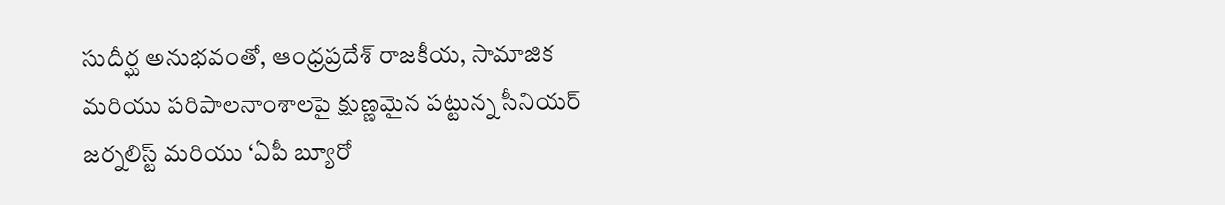సుదీర్ఘ అనుభవంతో, ఆంధ్రప్రదేశ్ రాజకీయ, సామాజిక మరియు పరిపాలనాంశాలపై క్షుణ్ణమైన పట్టున్న సీనియర్ జర్నలిస్ట్ మరియు ‘ఏపీ బ్యూరో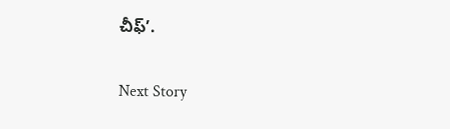చీఫ్’.

Next Story